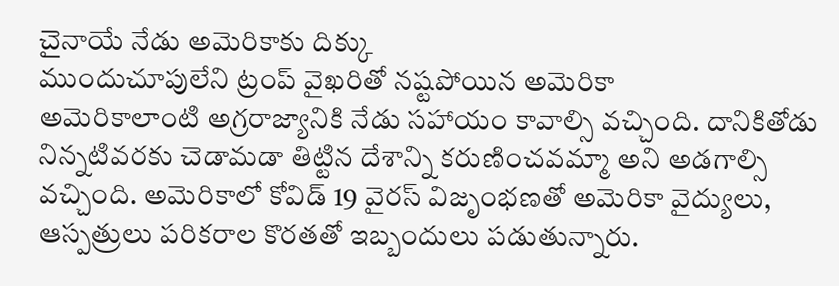చైనాయే నేడు అమెరికాకు దిక్కు
ముందుచూపులేని ట్రంప్ వైఖరితో నష్టపోయిన అమెరికా
అమెరికాలాంటి అగ్రరాజ్యానికి నేడు సహాయం కావాల్సి వచ్చింది. దానికితోడు నిన్నటివరకు చెడామడా తిట్టిన దేశాన్ని కరుణించవమ్మా అని అడగాల్సి వచ్చింది. అమెరికాలో కోవిడ్ 19 వైరస్ విజృంభణతో అమెరికా వైద్యులు, ఆస్పత్రులు పరికరాల కొరతతో ఇబ్బందులు పడుతున్నారు.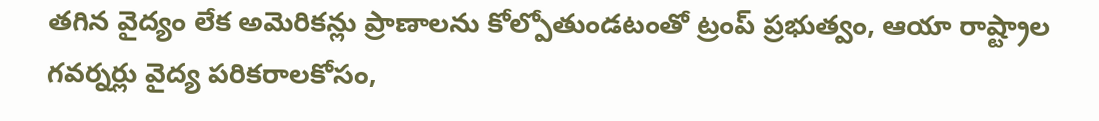తగిన వైద్యం లేక అమెరికన్లు ప్రాణాలను కోల్పోతుండటంతో ట్రంప్ ప్రభుత్వం, ఆయా రాష్ట్రాల గవర్నర్లు వైద్య పరికరాలకోసం,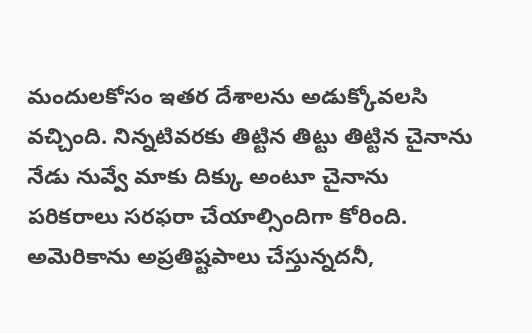మందులకోసం ఇతర దేశాలను అడుక్కోవలసి వచ్చింది. నిన్నటివరకు తిట్టిన తిట్టు తిట్టిన చైనాను నేడు నువ్వే మాకు దిక్కు అంటూ చైనాను పరికరాలు సరఫరా చేయాల్సిందిగా కోరింది.
అమెరికాను అప్రతిష్టపాలు చేస్తున్నదనీ,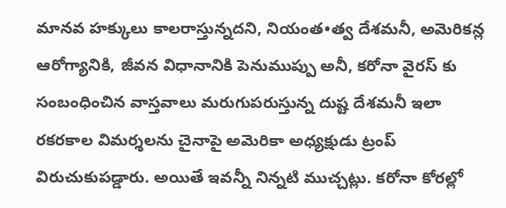మానవ హక్కులు కాలరాస్తున్నదని, నియంత•త్వ దేశమనీ, అమెరికన్ల ఆరోగ్యానికి, జీవన విధానానికి పెనుముప్పు అనీ, కరోనా వైరస్ కు సంబంధించిన వాస్తవాలు మరుగుపరుస్తున్న దుష్ట దేశమనీ ఇలా రకరకాల విమర్శలను చైనాపై అమెరికా అధ్యక్షుడు ట్రంప్ విరుచుకుపడ్డారు. అయితే ఇవన్నీ నిన్నటి ముచ్చట్లు. కరోనా కోరల్లో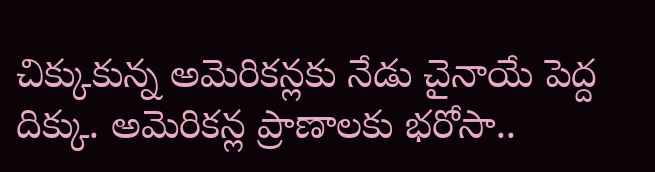చిక్కుకున్న అమెరికన్లకు నేడు చైనాయే పెద్ద దిక్కు. అమెరికన్ల ప్రాణాలకు భరోసా..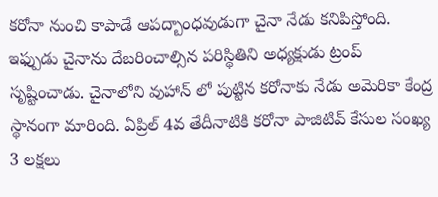కరోనా నుంచి కాపాడే ఆపద్బాంధవుడుగా చైనా నేడు కనిపిస్తోంది.
ఇఫ్పుడు చైనాను దేబరించాల్సిన పరిస్థితిని అధ్యక్షుడు ట్రంప్ సృష్టించాడు. చైనాలోని వుహాన్ లో పుట్టిన కరోనాకు నేడు అమెరికా కేంద్ర స్థానంగా మారింది. ఏప్రిల్ 4వ తేదీనాటికి కరోనా పాజిటివ్ కేసుల సంఖ్య 3 లక్షలు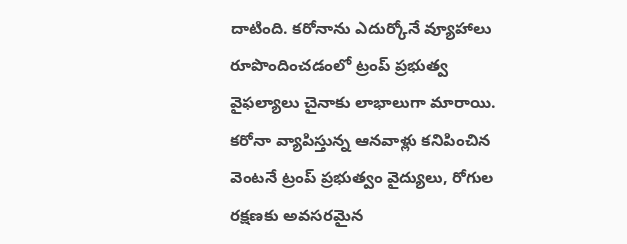దాటింది. కరోనాను ఎదుర్కోనే వ్యూహాలు రూపొందించడంలో ట్రంప్ ప్రభుత్వ వైఫల్యాలు చైనాకు లాభాలుగా మారాయి. కరోనా వ్యాపిస్తున్న ఆనవాళ్లు కనిపించిన వెంటనే ట్రంప్ ప్రభుత్వం వైద్యులు, రోగుల రక్షణకు అవసరమైన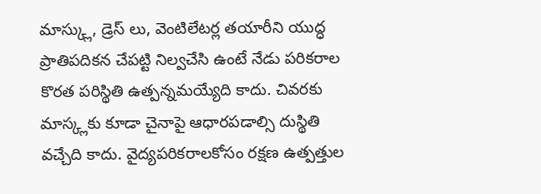మాస్క్లు, డ్రెస్ లు, వెంటిలేటర్ల తయారీని యుద్ధ ప్రాతిపదికన చేపట్టి నిల్వచేసి ఉంటే నేడు పరికరాల కొరత పరిస్థితి ఉత్పన్నమయ్యేది కాదు. చివరకు మాస్క్లకు కూడా చైనాపై ఆధారపడాల్సి దుస్థితి వచ్చేది కాదు. వైద్యపరికరాలకోసం రక్షణ ఉత్పత్తుల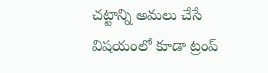చట్టాన్ని అమలు చేసే విషయంలో కూడా ట్రంప్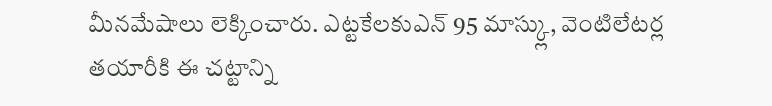మీనమేషాలు లెక్కించారు. ఎట్టకేలకుఎన్ 95 మాస్క్లు, వెంటిలేటర్ల తయారీకి ఈ చట్టాన్ని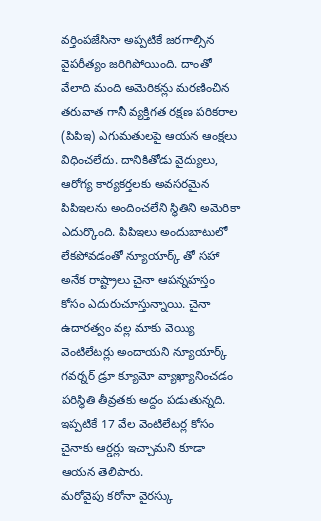వర్తింపజేసినా అప్పటికే జరగాల్సిన వైపరీత్యం జరిగిపోయింది. దాంతో వేలాది మంది అమెరికన్లు మరణించిన తరువాత గానీ వ్యక్తిగత రక్షణ పరికరాల (పిపిఇ) ఎగుమతులపై ఆయన ఆంక్షలు విధించలేదు. దానికితోడు వైద్యులు, ఆరోగ్య కార్యకర్తలకు అవసరమైన పిపిఇలను అందించలేని స్థితిని అమెరికా ఎదుర్కొంది. పిపిఇలు అందుబాటులో లేకపోవడంతో న్యూయార్క్ తో సహా అనేక రాష్ట్రాలు చైనా ఆపన్నహస్తం కోసం ఎదురుచూస్తున్నాయి. చైనా ఉదారత్వం వల్ల మాకు వెయ్యి వెంటిలేటర్లు అందాయని న్యూయార్క్ గవర్నర్ డ్రూ క్యూమో వ్యాఖ్యానించడం పరిస్థితి తీవ్రతకు అద్దం పడుతున్నది. ఇప్పటికే 17 వేల వెంటిలేటర్ల కోసం చైనాకు ఆర్డర్లు ఇచ్చామని కూడా ఆయన తెలిపారు.
మరోవైపు కరోనా వైరస్కు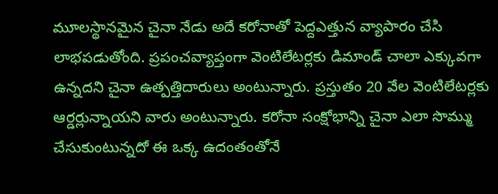మూలస్థానమైన చైనా నేడు అదే కరోనాతో పెద్దఎత్తున వ్యాపారం చేసి లాభపడుతోంది. ప్రపంచవ్యాప్తంగా వెంటిలేటర్లకు డిమాండ్ చాలా ఎక్కువగా ఉన్నదని చైనా ఉత్పత్తిదారులు అంటున్నారు. ప్రస్తుతం 20 వేల వెంటిలేటర్లకు ఆర్డర్లున్నాయని వారు అంటున్నారు. కరోనా సంక్షోభాన్ని చైనా ఎలా సొమ్ము చేసుకుంటున్నదో ఈ ఒక్క ఉదంతంతోనే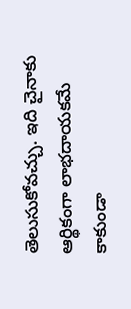తెలుసుకోవచ్చు. ఇది చైనాకు ఆర్థికంగా లాభదాయకమే కాకుండా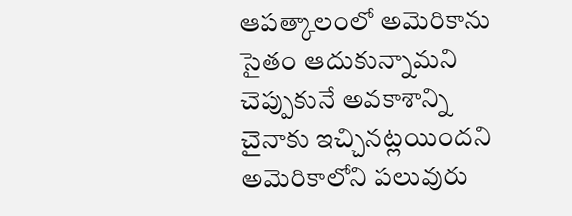ఆపత్కాలంలో అమెరికాను సైతం ఆదుకున్నామని చెప్పుకునే అవకాశాన్ని చైనాకు ఇచ్చినట్లయిందని అమెరికాలోని పలువురు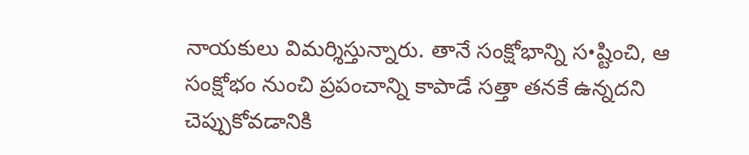నాయకులు విమర్శిస్తున్నారు. తానే సంక్షోభాన్ని స•ష్టించి, ఆ సంక్షోభం నుంచి ప్రపంచాన్ని కాపాడే సత్తా తనకే ఉన్నదని చెప్పుకోవడానికి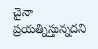చైనా ప్రయత్నిస్తున్నదని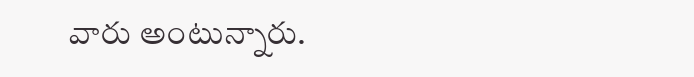వారు అంటున్నారు.